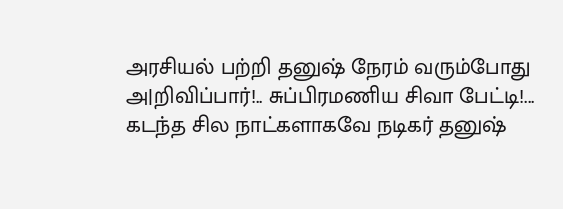அரசியல் பற்றி தனுஷ் நேரம் வரும்போது அ|றிவிப்பார்!.. சுப்பிரமணிய சிவா பேட்டி!...
கடந்த சில நாட்களாகவே நடிகர் தனுஷ்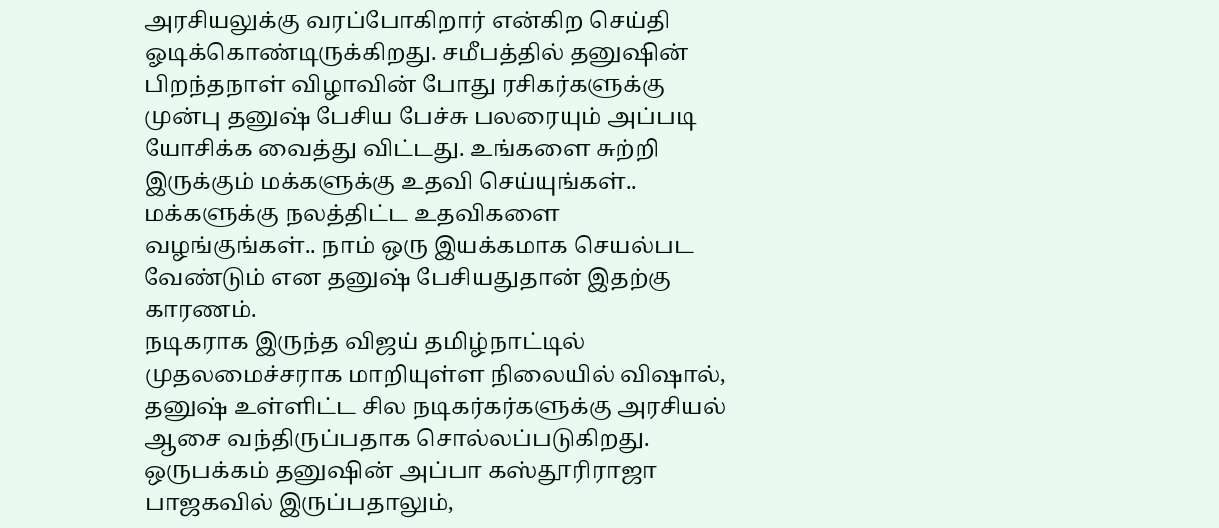அரசியலுக்கு வரப்போகிறார் என்கிற செய்தி ஓடிக்கொண்டிருக்கிறது. சமீபத்தில் தனுஷின் பிறந்தநாள் விழாவின் போது ரசிகர்களுக்கு முன்பு தனுஷ் பேசிய பேச்சு பலரையும் அப்படி யோசிக்க வைத்து விட்டது. உங்களை சுற்றி இருக்கும் மக்களுக்கு உதவி செய்யுங்கள்.. மக்களுக்கு நலத்திட்ட உதவிகளை வழங்குங்கள்.. நாம் ஒரு இயக்கமாக செயல்பட வேண்டும் என தனுஷ் பேசியதுதான் இதற்கு காரணம்.
நடிகராக இருந்த விஜய் தமிழ்நாட்டில் முதலமைச்சராக மாறியுள்ள நிலையில் விஷால், தனுஷ் உள்ளிட்ட சில நடிகர்கர்களுக்கு அரசியல் ஆசை வந்திருப்பதாக சொல்லப்படுகிறது. ஒருபக்கம் தனுஷின் அப்பா கஸ்தூரிராஜா பாஜகவில் இருப்பதாலும்,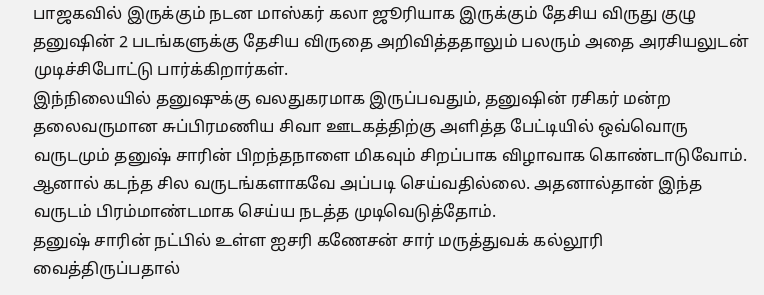பாஜகவில் இருக்கும் நடன மாஸ்கர் கலா ஜூரியாக இருக்கும் தேசிய விருது குழு தனுஷின் 2 படங்களுக்கு தேசிய விருதை அறிவித்ததாலும் பலரும் அதை அரசியலுடன் முடிச்சிபோட்டு பார்க்கிறார்கள்.
இந்நிலையில் தனுஷுக்கு வலதுகரமாக இருப்பவதும், தனுஷின் ரசிகர் மன்ற தலைவருமான சுப்பிரமணிய சிவா ஊடகத்திற்கு அளித்த பேட்டியில் ஒவ்வொரு வருடமும் தனுஷ் சாரின் பிறந்தநாளை மிகவும் சிறப்பாக விழாவாக கொண்டாடுவோம். ஆனால் கடந்த சில வருடங்களாகவே அப்படி செய்வதில்லை. அதனால்தான் இந்த வருடம் பிரம்மாண்டமாக செய்ய நடத்த முடிவெடுத்தோம்.
தனுஷ் சாரின் நட்பில் உள்ள ஐசரி கணேசன் சார் மருத்துவக் கல்லூரி வைத்திருப்பதால்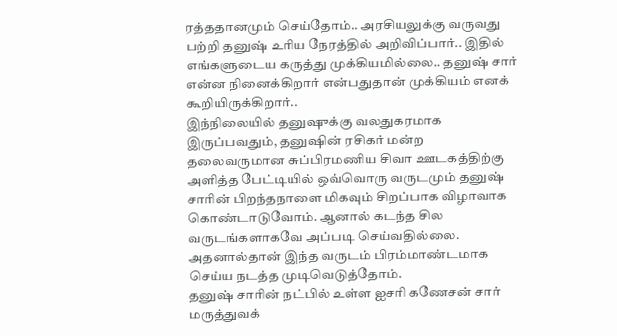ரத்ததானமும் செய்தோம்.. அரசியலுக்கு வருவது பற்றி தனுஷ் உரிய நேரத்தில் அறிவிப்பார்.. இதில் எங்களுடைய கருத்து முக்கியமில்லை.. தனுஷ் சார் என்ன நினைக்கிறார் என்பதுதான் முக்கியம் எனக் கூறியிருக்கிறார்..
இந்நிலையில் தனுஷுக்கு வலதுகரமாக இருப்பவதும், தனுஷின் ரசிகர் மன்ற தலைவருமான சுப்பிரமணிய சிவா ஊடகத்திற்கு அளித்த பேட்டியில் ஒவ்வொரு வருடமும் தனுஷ் சாரின் பிறந்தநாளை மிகவும் சிறப்பாக விழாவாக கொண்டாடுவோம். ஆனால் கடந்த சில வருடங்களாகவே அப்படி செய்வதில்லை. அதனால்தான் இந்த வருடம் பிரம்மாண்டமாக செய்ய நடத்த முடிவெடுத்தோம்.
தனுஷ் சாரின் நட்பில் உள்ள ஐசரி கணேசன் சார் மருத்துவக்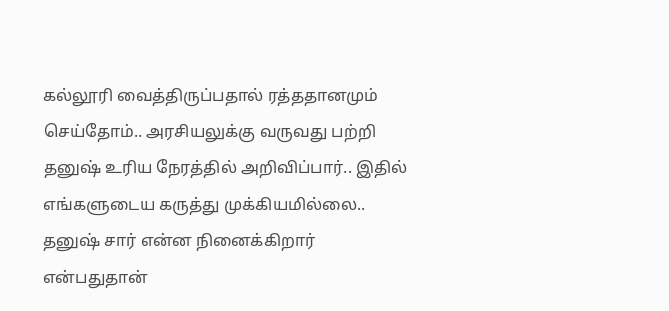கல்லூரி வைத்திருப்பதால் ரத்ததானமும் செய்தோம்.. அரசியலுக்கு வருவது பற்றி தனுஷ் உரிய நேரத்தில் அறிவிப்பார்.. இதில் எங்களுடைய கருத்து முக்கியமில்லை.. தனுஷ் சார் என்ன நினைக்கிறார் என்பதுதான்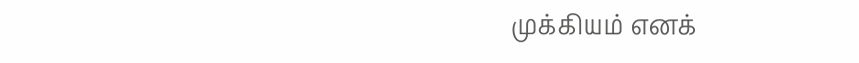முக்கியம் எனக்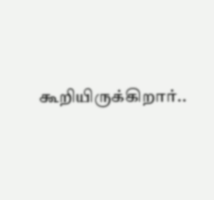கூறியிருக்கிறார்..